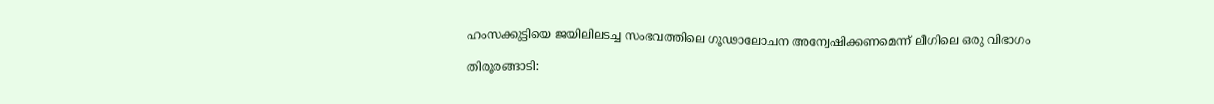ഹംസക്കുട്ടിയെ ജയിലിലടച്ച സംഭവത്തിലെ ഗൂഢാലോചന അന്വേഷിക്കണമെന്ന് ലീഗിലെ ഒരു വിഭാഗം

തിരൂരങ്ങാടി: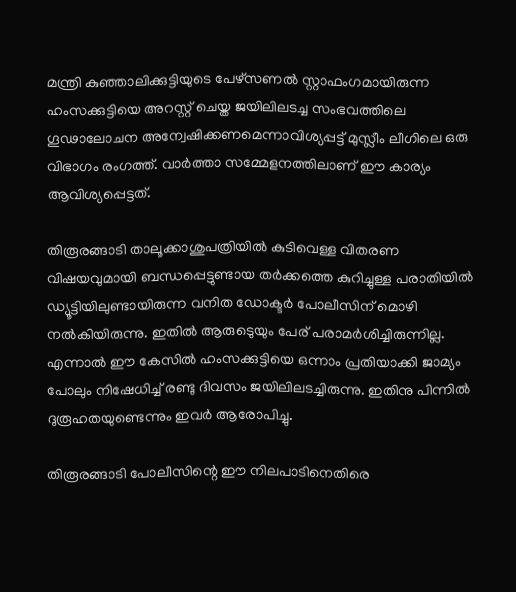മന്ത്രി കുഞ്ഞാലിക്കുട്ടിയുടെ പേഴ്‌സണല്‍ സ്റ്റാഫംഗമായിരുന്ന ഹംസക്കുട്ടിയെ അറസ്റ്റ് ചെയ്ത ജയിലിലടച്ച സംഭവത്തിലെ ഗൂഢാലോചന അന്വേഷിക്കണമെന്നാവിശ്യപ്പട്ട് മുസ്ലീം ലീഗിലെ ഒരു വിഭാഗം രംഗത്ത്. വാര്‍ത്താ സമ്മേളനത്തിലാണ് ഈ കാര്യം ആവിശ്യപ്പെട്ടത്.

തിരൂരങ്ങാടി താലൂക്കാശുപത്രിയില്‍ കുടിവെള്ള വിതരണ വിഷയവുമായി ബന്ധപ്പെട്ടുണ്ടായ തര്‍ക്കത്തെ കുറിച്ചുള്ള പരാതിയില്‍ ഡ്യൂട്ടിയിലുണ്ടായിരുന്ന വനിത ഡോക്ടര്‍ പോലീസിന് മൊഴി നല്‍കിയിരുന്നു. ഇതില്‍ ആരുടെുയും പേര് പരാമര്‍ശിച്ചിരുന്നില്ല. എന്നാല്‍ ഈ കേസില്‍ ഹംസക്കുട്ടിയെ ഒന്നാം പ്രതിയാക്കി ജാമ്യം പോലും നിഷേധിച്ച് രണ്ടു ദിവസം ജയിലിലടച്ചിരുന്നു. ഇതിനു പിന്നില്‍ ദുരൂഹതയുണ്ടെന്നും ഇവര്‍ ആരോപിച്ചു.

തിരൂരങ്ങാടി പോലീസിന്റെ ഈ നിലപാടിനെതിരെ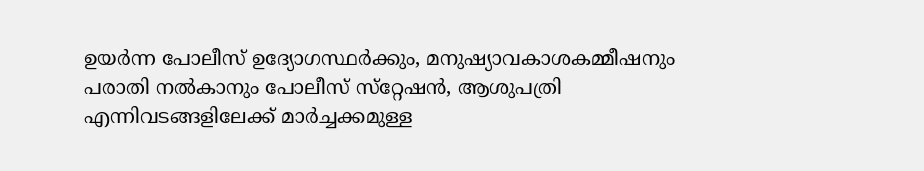ഉയര്‍ന്ന പോലീസ് ഉദ്യോഗസ്ഥര്‍ക്കും, മനുഷ്യാവകാശകമ്മീഷനും പരാതി നല്‍കാനും പോലീസ് സ്‌റ്റേഷന്‍, ആശുപത്രി എന്നിവടങ്ങളിലേക്ക് മാര്‍ച്ചക്കമുള്ള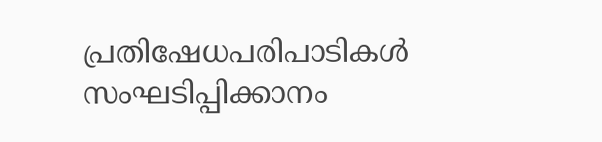പ്രതിഷേധപരിപാടികള്‍ സംഘടിപ്പിക്കാനം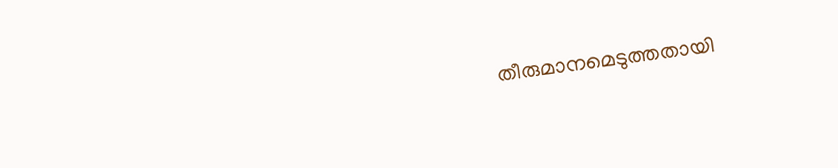തീരുമാനമെടുത്തതായി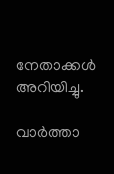നേതാക്കള്‍ അറിയിച്ചു.

വാര്‍ത്താ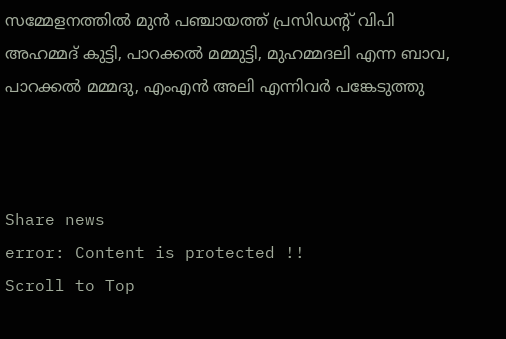സമ്മേളനത്തില്‍ മുന്‍ പഞ്ചായത്ത് പ്രസിഡന്റ് വിപി അഹമ്മദ് കുട്ടി, പാറക്കല്‍ മമ്മുട്ടി, മുഹമ്മദലി എന്ന ബാവ, പാറക്കല്‍ മമ്മദു, എംഎന്‍ അലി എന്നിവര്‍ പങ്കേടുത്തു



Share news
error: Content is protected !!
Scroll to Top